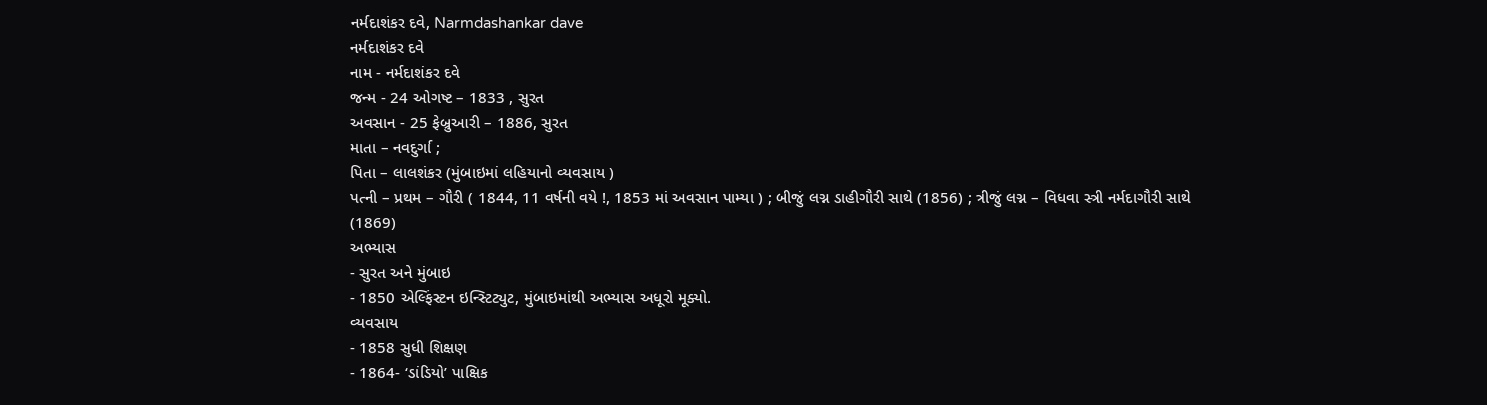નર્મદાશંકર દવે, Narmdashankar dave
નર્મદાશંકર દવે
નામ - નર્મદાશંકર દવે
જન્મ - 24 ઓગષ્ટ – 1833 , સુરત
અવસાન - 25 ફેબ્રુઆરી – 1886, સુરત
માતા – નવદુર્ગા ;
પિતા – લાલશંકર (મુંબાઇમાં લહિયાનો વ્યવસાય )
પત્ની – પ્રથમ – ગૌરી ( 1844, 11 વર્ષની વયે !, 1853 માં અવસાન પામ્યા ) ; બીજું લગ્ન ડાહીગૌરી સાથે (1856) ; ત્રીજું લગ્ન – વિધવા સ્ત્રી નર્મદાગૌરી સાથે (1869)
અભ્યાસ
- સુરત અને મુંબાઇ
- 1850 એલ્ફિંસ્ટન ઇન્સ્ટિટ્યુટ, મુંબાઇમાંથી અભ્યાસ અધૂરો મૂક્યો.
વ્યવસાય
- 1858 સુધી શિક્ષણ
- 1864- ‘ડાંડિયો’ પાક્ષિક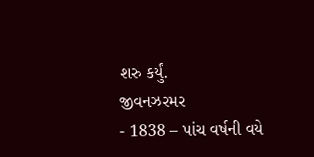શરુ કર્યું.
જીવનઝરમર
- 1838 – પાંચ વર્ષની વયે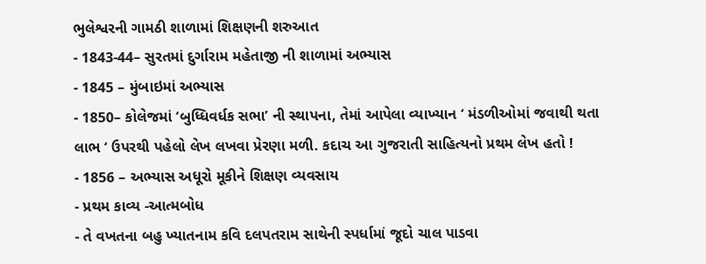ભુલેશ્વરની ગામઠી શાળામાં શિક્ષણની શરુઆત
- 1843-44– સુરતમાં દુર્ગારામ મહેતાજી ની શાળામાં અભ્યાસ
- 1845 – મુંબાઇમાં અભ્યાસ
- 1850– કોલેજમાં ‘બુધ્ધિવર્ધક સભા’ ની સ્થાપના, તેમાં આપેલા વ્યાખ્યાન ‘ મંડળીઓમાં જવાથી થતા લાભ ‘ ઉપરથી પહેલો લેખ લખવા પ્રેરણા મળી. કદાચ આ ગુજરાતી સાહિત્યનો પ્રથમ લેખ હતો !
- 1856 – અભ્યાસ અધૂરો મૂકીને શિક્ષણ વ્યવસાય
- પ્રથમ કાવ્ય -આત્મબોધ
- તે વખતના બહુ ખ્યાતનામ કવિ દલપતરામ સાથેની સ્પર્ધામાં જૂદો ચાલ પાડવા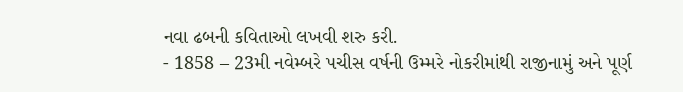નવા ઢબની કવિતાઓ લખવી શરુ કરી.
- 1858 – 23મી નવેમ્બરે પચીસ વર્ષની ઉમ્મરે નોકરીમાંથી રાજીનામું અને પૂર્ણ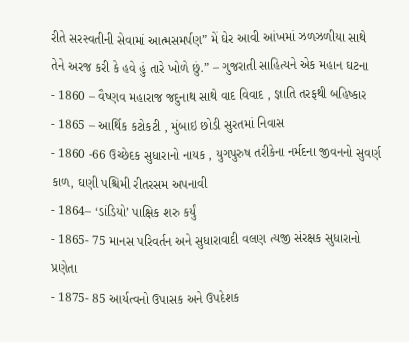રીતે સરસ્વતીની સેવામાં આત્મસમર્પણ” મેં ઘેર આવી આંખમાં ઝળઝળીયા સાથે તેને અરજ કરી કે હવે હું તારે ખોળે છું.” – ગુજરાતી સાહિત્યને એક મહાન ઘટના
- 1860 – વૈષ્ણવ મહારાજ જદુનાથ સાથે વાદ વિવાદ , જ્ઞાતિ તરફથી બહિષ્કાર
- 1865 – આર્થિક કટોકટી , મુંબાઇ છોડી સુરતમાં નિવાસ
- 1860 -66 ઉચ્છેદક સુધારાનો નાયક , યુગપુરુષ તરીકેના નર્મદના જીવનનો સુવર્ણ કાળ, ઘણી પશ્ચિમી રીતરસમ અપનાવી
- 1864– ‘ડાંડિયો’ પાક્ષિક શરુ કર્યું
- 1865- 75 માનસ પરિવર્તન અને સુધારાવાદી વલણ ત્યજી સંરક્ષક સુધારાનો પ્રણેતા
- 1875- 85 આર્યત્વનો ઉપાસક અને ઉપદેશક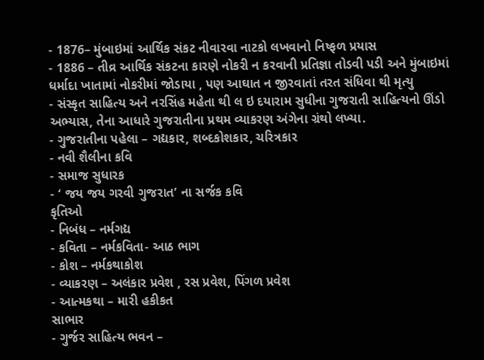- 1876– મુંબાઇમાં આર્થિક સંકટ નીવારવા નાટકો લખવાનો નિષ્ફળ પ્રયાસ
- 1886 – તીવ્ર આર્થિક સંકટના કારણે નોકરી ન કરવાની પ્રતિજ્ઞા તોડવી પડી અને મુંબાઇમાં ધર્માદા ખાતામાં નોકરીમાં જોડાયા , પણ આઘાત ન જીરવાતાં તરત સંધિવા થી મૃત્યુ
- સંસ્કૃત સાહિત્ય અને નરસિંહ મહેતા થી લ ઇ દયારામ સુધીના ગુજરાતી સાહિત્યનો ઊંડો અભ્યાસ, તેના આધારે ગુજરાતીના પ્રથમ વ્યાકરણ અંગેના ગ્રંથો લખ્યા.
- ગુજરાતીના પહેલા – ગદ્યકાર, શબ્દકોશકાર, ચરિત્રકાર
- નવી શૈલીના કવિ
- સમાજ સુધારક
- ‘ જય જય ગરવી ગુજરાત’ ના સર્જક કવિ
કૃતિઓ
- નિબંધ – નર્મગદ્ય
- કવિતા – નર્મકવિતા- આઠ ભાગ
- કોશ – નર્મકથાકોશ
- વ્યાકરણ – અલંકાર પ્રવેશ , રસ પ્રવેશ, પિંગળ પ્રવેશ
- આત્મકથા – મારી હકીકત
સાભાર
- ગુર્જર સાહિત્ય ભવન –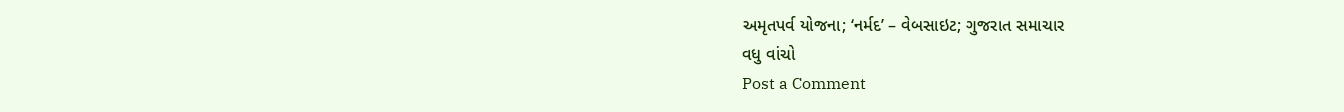અમૃતપર્વ યોજના; ‘નર્મદ’ – વેબસાઇટ; ગુજરાત સમાચાર
વધુ વાંચો
Post a Comment